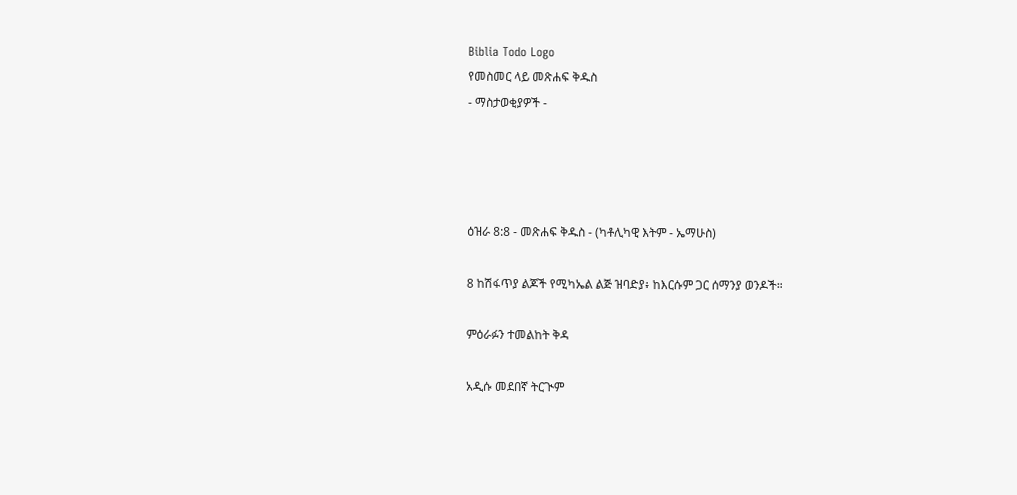Biblia Todo Logo
የመስመር ላይ መጽሐፍ ቅዱስ
- ማስታወቂያዎች -




ዕዝራ 8:8 - መጽሐፍ ቅዱስ - (ካቶሊካዊ እትም - ኤማሁስ)

8 ከሽፋጥያ ልጆች የሚካኤል ልጅ ዝባድያ፥ ከእርሱም ጋር ሰማንያ ወንዶች።

ምዕራፉን ተመልከት ቅዳ

አዲሱ መደበኛ ትርጒም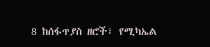8 ከሰፋጥያስ ዘሮች፣ የሚካኤል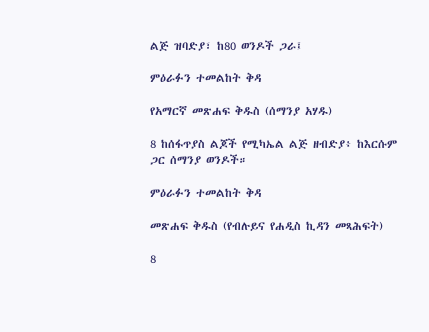ልጅ ዝባድያ፣ ከ80 ወንዶች ጋራ፤

ምዕራፉን ተመልከት ቅዳ

የአማርኛ መጽሐፍ ቅዱስ (ሰማንያ አሃዱ)

8 ከሰፋጥያስ ልጆች የሚካኤል ልጅ ዘብድያ፥ ከእርሱም ጋር ሰማንያ ወንዶች።

ምዕራፉን ተመልከት ቅዳ

መጽሐፍ ቅዱስ (የብሉይና የሐዲስ ኪዳን መጻሕፍት)

8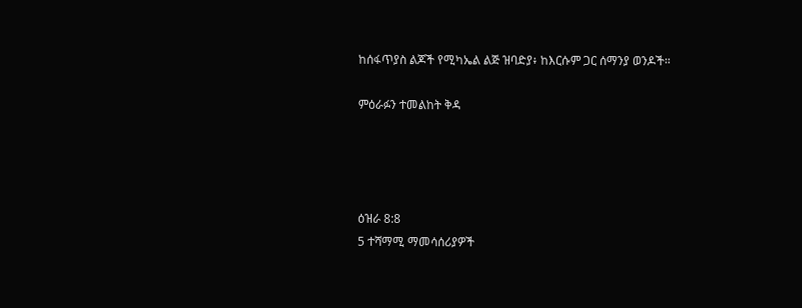ከሰፋጥያስ ልጆች የሚካኤል ልጅ ዝባድያ፥ ከእርሱም ጋር ሰማንያ ወንዶች።

ምዕራፉን ተመልከት ቅዳ




ዕዝራ 8:8
5 ተሻማሚ ማመሳሰሪያዎች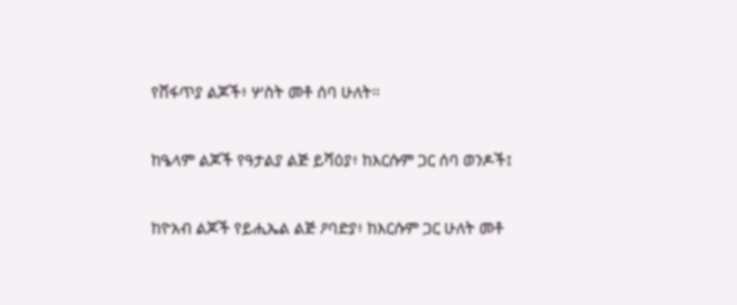የሸፋጥያ ልጆች፥ ሦስት መቶ ሰባ ሁለት።


ከዔላም ልጆች የዓታልያ ልጅ ይሻዕያ፥ ከእርሱም ጋር ሰባ ወንዶች፤


ከዮአብ ልጆች የይሒኤል ልጅ ዖባድያ፥ ከእርሱም ጋር ሁለት መቶ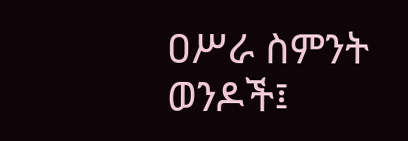ዐሥራ ስምንት ወንዶች፤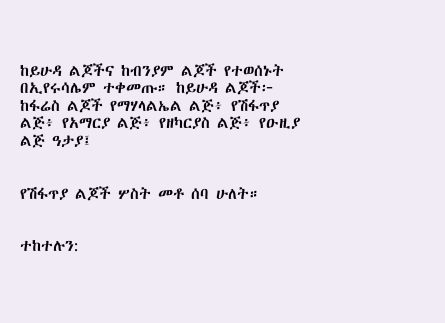ከይሁዳ ልጆችና ከብንያም ልጆች የተወሰኑት በኢየሩሳሌም ተቀመጡ። ከይሁዳ ልጆች፦ ከፋሬስ ልጆች የማሃላልኤል ልጅ፥ የሽፋጥያ ልጅ፥ የአማርያ ልጅ፥ የዘካርያስ ልጅ፥ የዑዚያ ልጅ ዓታያ፤


የሽፋጥያ ልጆች ሦስት መቶ ሰባ ሁለት።


ተከተሉን: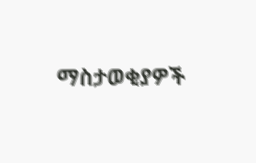ማስታወቂያዎች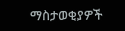ማስታወቂያዎች